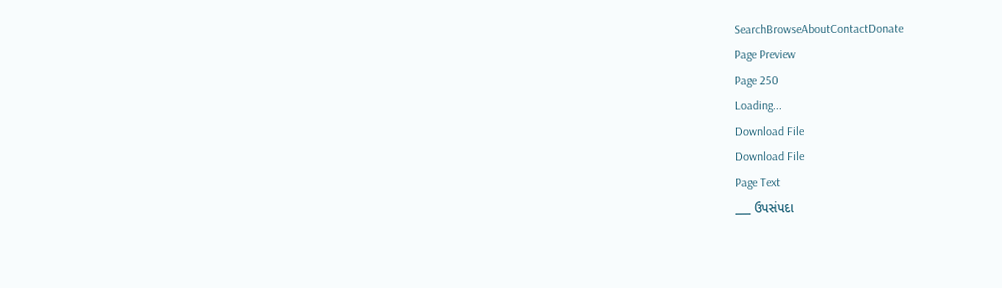SearchBrowseAboutContactDonate
Page Preview
Page 250
Loading...
Download File
Download File
Page Text
___ ઉપસંપદા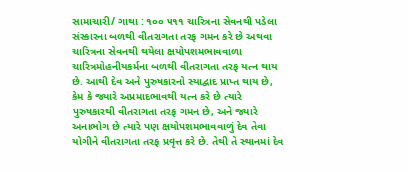સામાચારી/ ગાથા : ૧૦૦ ૫૧૧ ચારિત્રના સેવનથી પડેલા સંસ્કારના બળથી વીતરાગતા તરફ ગમન કરે છે અથવા ચારિત્રના સેવનથી થયેલા ક્ષયોપશમભાવવાળા ચારિત્રમોહનીયકર્મના બળથી વીતરાગતા તરફ યત્ન થાય છે. આથી દેવ અને પુરુષકારનો સ્યાદ્વાદ પ્રાપ્ત થાય છે, કેમ કે જ્યારે અપ્રમાદભાવથી યત્ન કરે છે ત્યારે પુરુષકારથી વીતરાગતા તરફ ગમન છે, અને જ્યારે અનાભોગ છે ત્યારે પણ ક્ષયોપશમભાવવાળું દેવ તેવા યોગીને વીતરાગતા તરફ પ્રવૃત્ત કરે છે. તેથી તે સ્થાનમાં દેવ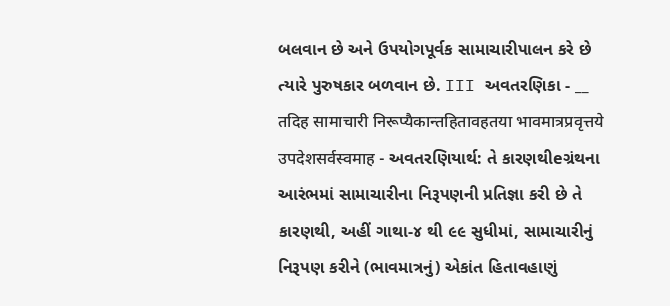બલવાન છે અને ઉપયોગપૂર્વક સામાચારીપાલન કરે છે ત્યારે પુરુષકાર બળવાન છે. III અવતરણિકા - __ तदिह सामाचारी निरूप्यैकान्तहितावहतया भावमात्रप्रवृत्तये उपदेशसर्वस्वमाह - અવતરણિયાર્થ: તે કારણથીeગ્રંથના આરંભમાં સામાચારીના નિરૂપણની પ્રતિજ્ઞા કરી છે તે કારણથી, અહીં ગાથા-૪ થી ૯૯ સુધીમાં, સામાચારીનું નિરૂપણ કરીને (ભાવમાત્રનું) એકાંત હિતાવહાણું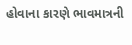હોવાના કારણે ભાવમાત્રની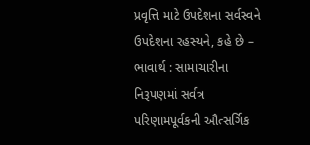પ્રવૃત્તિ માટે ઉપદેશના સર્વસ્વને ઉપદેશના રહસ્યને, કહે છે – ભાવાર્થ : સામાચારીના નિરૂપણમાં સર્વત્ર પરિણામપૂર્વકની ઔત્સર્ગિક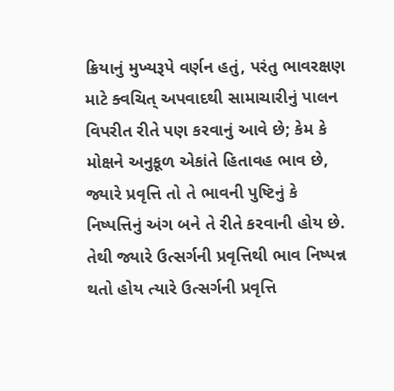ક્રિયાનું મુખ્યરૂપે વર્ણન હતું, પરંતુ ભાવરક્ષણ માટે ક્વચિત્ અપવાદથી સામાચારીનું પાલન વિપરીત રીતે પણ કરવાનું આવે છે; કેમ કે મોક્ષને અનુકૂળ એકાંતે હિતાવહ ભાવ છે, જ્યારે પ્રવૃત્તિ તો તે ભાવની પુષ્ટિનું કે નિષ્પત્તિનું અંગ બને તે રીતે કરવાની હોય છે. તેથી જ્યારે ઉત્સર્ગની પ્રવૃત્તિથી ભાવ નિષ્પન્ન થતો હોય ત્યારે ઉત્સર્ગની પ્રવૃત્તિ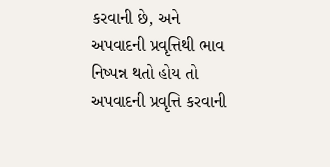કરવાની છે, અને અપવાદની પ્રવૃત્તિથી ભાવ નિષ્પન્ન થતો હોય તો અપવાદની પ્રવૃત્તિ કરવાની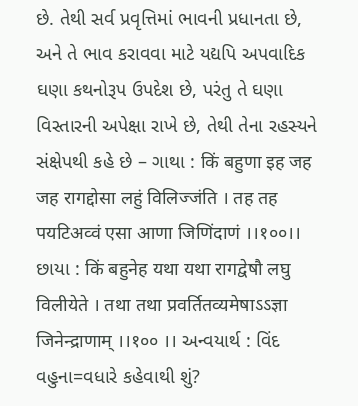છે. તેથી સર્વ પ્રવૃત્તિમાં ભાવની પ્રધાનતા છે, અને તે ભાવ કરાવવા માટે યદ્યપિ અપવાદિક ઘણા કથનોરૂપ ઉપદેશ છે, પરંતુ તે ઘણા વિસ્તારની અપેક્ષા રાખે છે, તેથી તેના રહસ્યને સંક્ષેપથી કહે છે – ગાથા : किं बहुणा इह जह जह रागद्दोसा लहुं विलिज्जंति । तह तह पयटिअव्वं एसा आणा जिणिंदाणं ।।१००।। છાયા : किं बहुनेह यथा यथा रागद्वेषौ लघु विलीयेते । तथा तथा प्रवर्तितव्यमेषाऽऽज्ञा जिनेन्द्राणाम् ।।१०० ।। અન્વયાર્થ : વિંદ વહુના=વધારે કહેવાથી શું?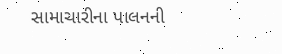સામાચારીના પાલનની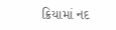ક્રિયામાં નદ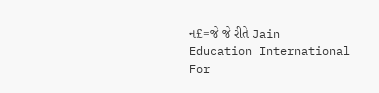ન£=જે જે રીતે Jain Education International For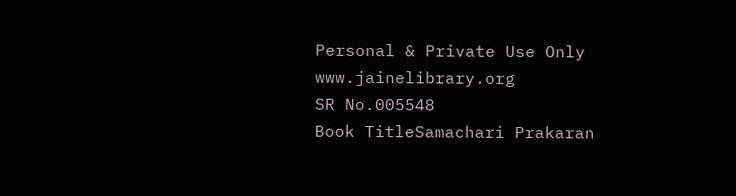Personal & Private Use Only www.jainelibrary.org
SR No.005548
Book TitleSamachari Prakaran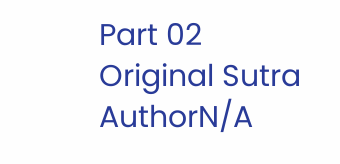Part 02
Original Sutra AuthorN/A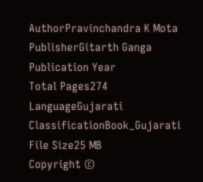AuthorPravinchandra K Mota
PublisherGitarth Ganga
Publication Year
Total Pages274
LanguageGujarati
ClassificationBook_Gujarati
File Size25 MB
Copyright ©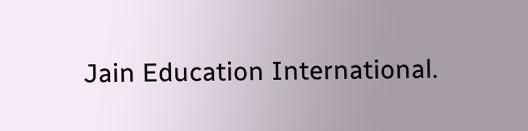Jain Education International.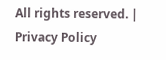All rights reserved. | Privacy Policy